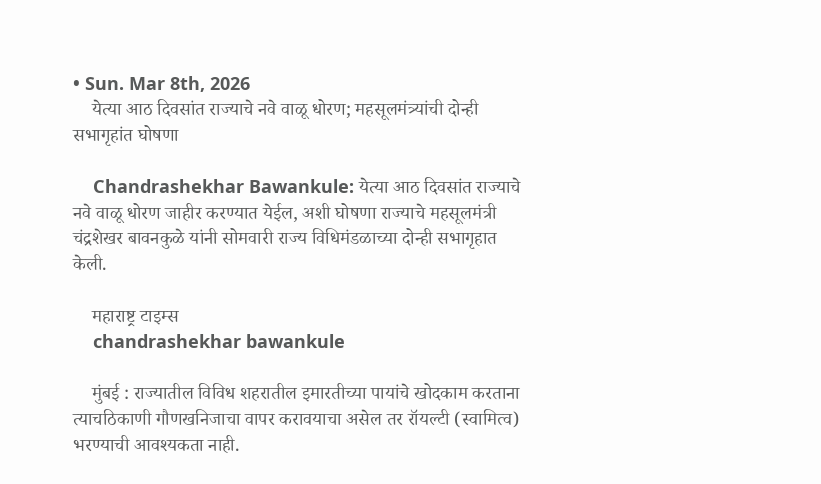• Sun. Mar 8th, 2026
    येत्या आठ दिवसांत राज्याचे नवे वाळू धोरण; महसूलमंत्र्यांची दोन्ही सभागृहांत घोषणा

    Chandrashekhar Bawankule: येत्या आठ दिवसांत राज्याचे नवे वाळू धोरण जाहीर करण्यात येईल, अशी घोषणा राज्याचे महसूलमंत्री चंद्रशेखर बावनकुळे यांनी सोमवारी राज्य विधिमंडळाच्या दोन्ही सभागृहात केली.

    महाराष्ट्र टाइम्स
    chandrashekhar bawankule

    मुंबई : राज्यातील विविध शहरातील इमारतीच्या पायांचे खोदकाम करताना त्याचठिकाणी गौणखनिजाचा वापर करावयाचा असेल तर रॉयल्टी (स्वामित्व) भरण्याची आवश्यकता नाही.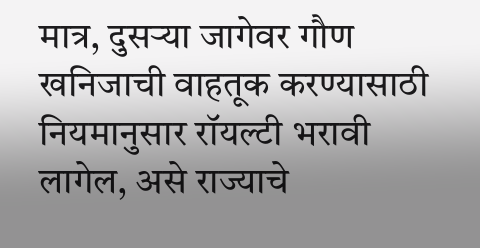मात्र, दुसऱ्या जागेवर गौण खनिजाची वाहतूक करण्यासाठी नियमानुसार रॉयल्टी भरावी लागेल, असे राज्याचे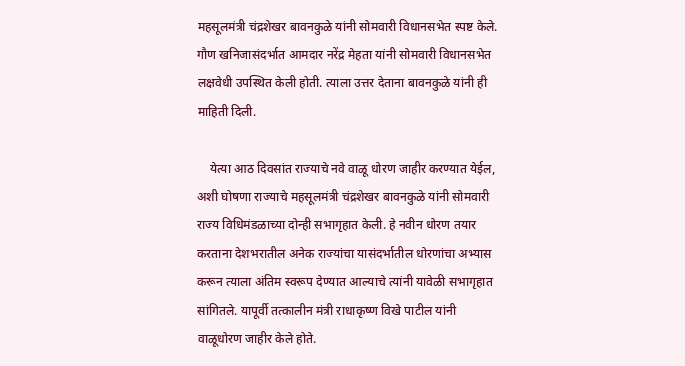महसूलमंत्री चंद्रशेखर बावनकुळे यांनी सोमवारी विधानसभेत स्पष्ट केले. गौण खनिजासंदर्भात आमदार नरेंद्र मेहता यांनी सोमवारी विधानसभेत लक्षवेधी उपस्थित केली होती. त्याला उत्तर देताना बावनकुळे यांनी ही माहिती दिली.

    येत्या आठ दिवसांत राज्याचे नवे वाळू धोरण जाहीर करण्यात येईल, अशी घोषणा राज्याचे महसूलमंत्री चंद्रशेखर बावनकुळे यांनी सोमवारी राज्य विधिमंडळाच्या दोन्ही सभागृहात केली. हे नवीन धोरण तयार करताना देशभरातील अनेक राज्यांचा यासंदर्भातील धोरणांचा अभ्यास करून त्याला अंतिम स्वरूप देण्यात आल्याचे त्यांनी यावेळी सभागृहात सांगितले. यापूर्वी तत्कालीन मंत्री राधाकृष्ण विखे पाटील यांनी वाळूधोरण जाहीर केले होते.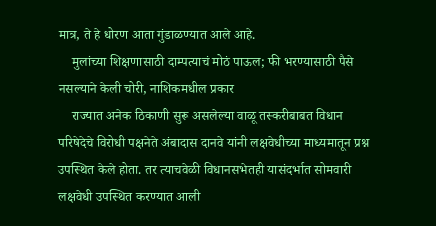मात्र, ते हे धोरण आता गुंडाळण्यात आले आहे.
    मुलांच्या शिक्षणासाठी दाम्पत्याचं मोठं पाऊल; फी भरण्यासाठी पैसे नसल्याने केली चोरी, नाशिकमधील प्रकार
    राज्यात अनेक ठिकाणी सुरू असलेल्या वाळू तस्करीबाबत विधान परिषेदेचे विरोधी पक्षनेते अंबादास दानवे यांनी लक्षवेधीच्या माध्यमातून प्रश्न उपस्थित केले होता. तर त्याचवेळी विधानसभेतही यासंदर्भात सोमवारी लक्षवेधी उपस्थित करण्यात आली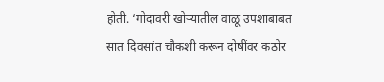होती. ‘गोदावरी खोऱ्यातील वाळू उपशाबाबत सात दिवसांत चौकशी करून दोषींवर कठोर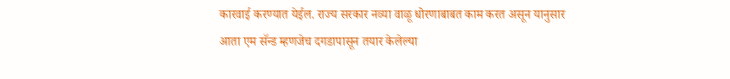कारवाई करण्यात येईल. राज्य सरकार नव्या वाळू धोरणाबाबत काम करत असून यानुसार आता एम सॅन्ड म्हणजेच दगडापासून तयार केलेल्या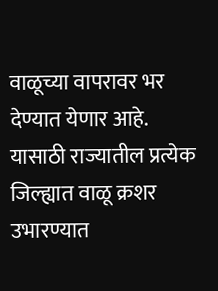वाळूच्या वापरावर भर देण्यात येणार आहे. यासाठी राज्यातील प्रत्येक जिल्ह्यात वाळू क्रशर उभारण्यात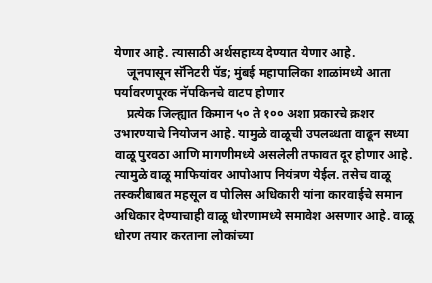येणार आहे. त्यासाठी अर्थसहाय्य देण्यात येणार आहे.
    जूनपासून सॅनिटरी पॅड; मुंबई महापालिका शाळांमध्ये आता पर्यावरणपूरक नॅपकिनचे वाटप होणार
    प्रत्येक जिल्ह्यात किमान ५० ते १०० अशा प्रकारचे क्रशर उभारण्याचे नियोजन आहे. यामुळे वाळूची उपलब्धता वाढून सध्या वाळू पुरवठा आणि मागणीमध्ये असलेली तफावत दूर होणार आहे. त्यामुळे वाळू माफियांवर आपोआप नियंत्रण येईल. तसेच वाळू तस्करीबाबत महसूल व पोलिस अधिकारी यांना कारवाईचे समान अधिकार देण्याचाही वाळू धोरणामध्ये समावेश असणार आहे. वाळू धोरण तयार करताना लोकांच्या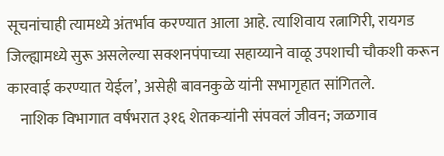सूचनांचाही त्यामध्ये अंतर्भाव करण्यात आला आहे. त्याशिवाय रत्नागिरी, रायगड जिल्ह्यामध्ये सुरू असलेल्या सक्शनपंपाच्या सहाय्याने वाळू उपशाची चौकशी करून कारवाई करण्यात येईल’, असेही बावनकुळे यांनी सभागृहात सांगितले.
    नाशिक विभागात वर्षभरात ३१६ शेतकऱ्यांनी संपवलं जीवन; जळगाव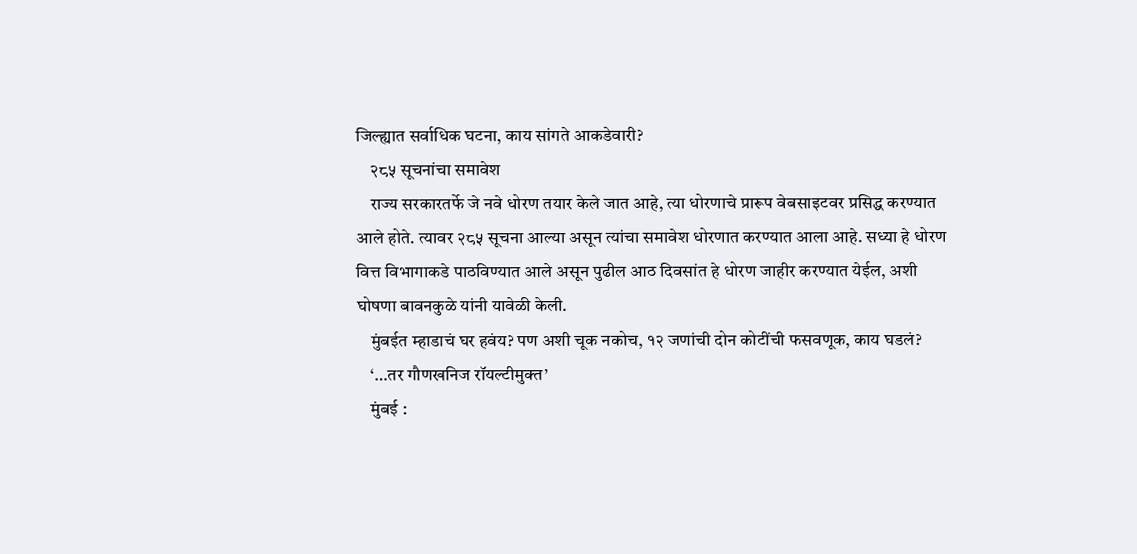जिल्ह्यात सर्वाधिक घटना, काय सांगते आकडेवारी?
    २८५ सूचनांचा समावेश
    राज्य सरकारतर्फे जे नवे धोरण तयार केले जात आहे, त्या धोरणाचे प्रारूप वेबसाइटवर प्रसिद्ध करण्यात आले होते. त्यावर २८५ सूचना आल्या असून त्यांचा समावेश धोरणात करण्यात आला आहे. सध्या हे धोरण वित्त विभागाकडे पाठविण्यात आले असून पुढील आठ दिवसांत हे धोरण जाहीर करण्यात येईल, अशी घोषणा बावनकुळे यांनी यावेळी केली.
    मुंबईत म्हाडाचं घर हवंय? पण अशी चूक नकोच, १२ जणांची दोन कोटींची फसवणूक, काय घडलं?
    ‘…तर गौणखनिज रॉयल्टीमुक्त’
    मुंबई :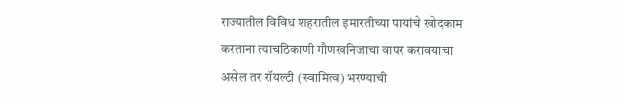राज्यातील विविध शहरातील इमारतीच्या पायांचे खोदकाम करताना त्याचठिकाणी गौणखनिजाचा वापर करावयाचा असेल तर रॉयल्टी (स्वामित्व) भरण्याची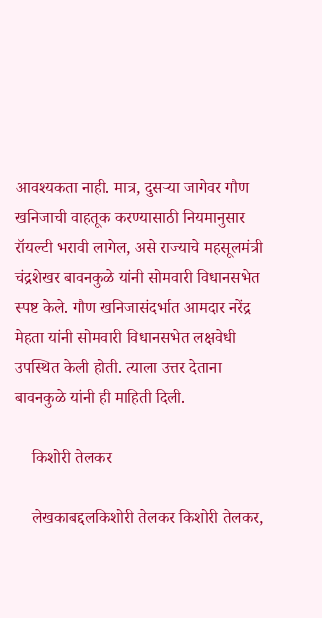आवश्यकता नाही. मात्र, दुसऱ्या जागेवर गौण खनिजाची वाहतूक करण्यासाठी नियमानुसार रॉयल्टी भरावी लागेल, असे राज्याचे महसूलमंत्री चंद्रशेखर बावनकुळे यांनी सोमवारी विधानसभेत स्पष्ट केले. गौण खनिजासंदर्भात आमदार नरेंद्र मेहता यांनी सोमवारी विधानसभेत लक्षवेधी उपस्थित केली होती. त्याला उत्तर देताना बावनकुळे यांनी ही माहिती दिली.

    किशोरी तेलकर

    लेखकाबद्दलकिशोरी तेलकर किशोरी तेलकर,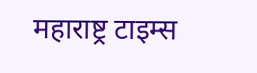महाराष्ट्र टाइम्स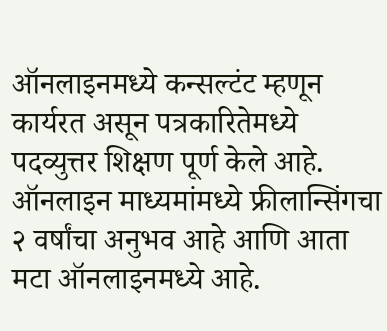ऑनलाइनमध्ये कन्सल्टंट म्हणून कार्यरत असून पत्रकारितेमध्ये पदव्युत्तर शिक्षण पूर्ण केले आहे. ऑनलाइन माध्यमांमध्ये फ्रीलान्सिंगचा २ वर्षांचा अनुभव आहे आणि आता मटा ऑनलाइनमध्ये आहे.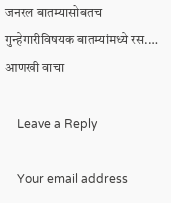जनरल बातम्यासोबतच गुन्हेगारीविषयक बातम्यांमध्ये रस.… आणखी वाचा

    Leave a Reply

    Your email address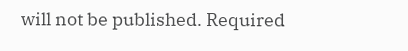will not be published. Required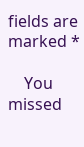fields are marked *

    You missed